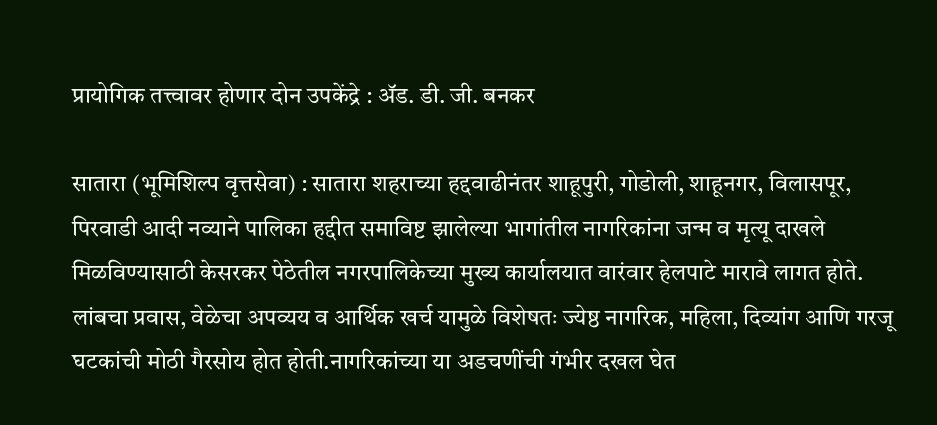प्रायोगिक तत्त्वावर होणार दोन उपकेंद्रे : ॲड. डी. जी. बनकर

सातारा (भूमिशिल्प वृत्तसेवा) : सातारा शहराच्या हद्दवाढीनंतर शाहूपुरी, गोडोली, शाहूनगर, विलासपूर, पिरवाडी आदी नव्याने पालिका हद्दीत समाविष्ट झालेल्या भागांतील नागरिकांना जन्म व मृत्यू दाखले मिळविण्यासाठी केसरकर पेठेतील नगरपालिकेच्या मुख्य कार्यालयात वारंवार हेलपाटे मारावे लागत होते. लांबचा प्रवास, वेळेचा अपव्यय व आर्थिक खर्च यामुळे विशेषतः ज्येष्ठ नागरिक, महिला, दिव्यांग आणि गरजू घटकांची मोठी गैरसोय होत होती.नागरिकांच्या या अडचणींची गंभीर दखल घेत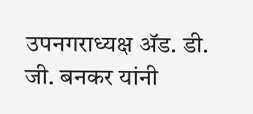उपनगराध्यक्ष ॲड. डी. जी. बनकर यांनी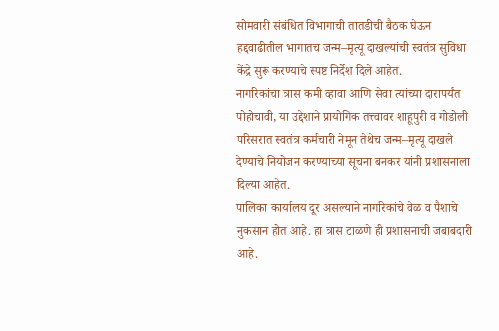सोमवारी संबंधित विभागाची तातडीची बैठक घेऊन हद्दवाढीतील भागातच जन्म–मृत्यू दाखल्यांची स्वतंत्र सुविधा केंद्रे सुरू करण्याचे स्पष्ट निर्देश दिले आहेत.
नागरिकांचा त्रास कमी व्हावा आणि सेवा त्यांच्या दारापर्यंत पोहोचावी, या उद्देशाने प्रायोगिक तत्त्वावर शाहूपुरी व गोडोली परिसरात स्वतंत्र कर्मचारी नेमून तेथेच जन्म–मृत्यू दाखले देण्याचे नियोजन करण्याच्या सूचना बनकर यांनी प्रशासनाला दिल्या आहेत.
पालिका कार्यालय दूर असल्याने नागरिकांचे वेळ व पैशाचे नुकसान होत आहे. हा त्रास टाळणे ही प्रशासनाची जबाबदारी आहे.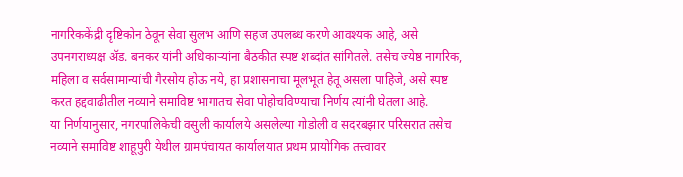नागरिककेंद्री दृष्टिकोन ठेवून सेवा सुलभ आणि सहज उपलब्ध करणे आवश्यक आहे, असे उपनगराध्यक्ष ॲड. बनकर यांनी अधिकाऱ्यांना बैठकीत स्पष्ट शब्दांत सांगितले. तसेच ज्येष्ठ नागरिक, महिला व सर्वसामान्यांची गैरसोय होऊ नये, हा प्रशासनाचा मूलभूत हेतू असला पाहिजे, असे स्पष्ट करत हद्दवाढीतील नव्याने समाविष्ट भागातच सेवा पोहोचविण्याचा निर्णय त्यांनी घेतला आहे.
या निर्णयानुसार, नगरपालिकेची वसुली कार्यालये असलेल्या गोडोली व सदरबझार परिसरात तसेच नव्याने समाविष्ट शाहूपुरी येथील ग्रामपंचायत कार्यालयात प्रथम प्रायोगिक तत्त्वावर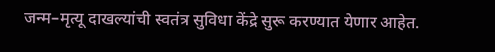जन्म–मृत्यू दाखल्यांची स्वतंत्र सुविधा केंद्रे सुरू करण्यात येणार आहेत.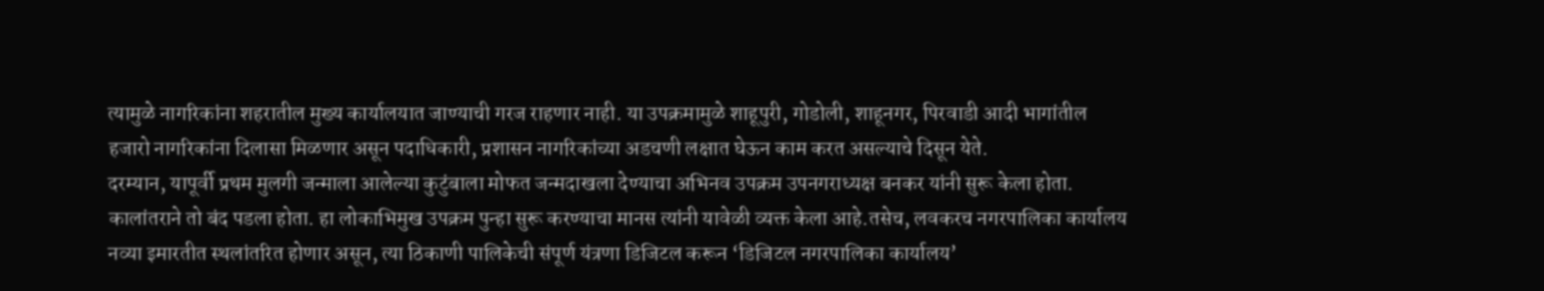त्यामुळे नागरिकांना शहरातील मुख्य कार्यालयात जाण्याची गरज राहणार नाही. या उपक्रमामुळे शाहूपुरी, गोडोली, शाहूनगर, पिरवाडी आदी भागांतील हजारो नागरिकांना दिलासा मिळणार असून पदाधिकारी, प्रशासन नागरिकांच्या अडचणी लक्षात घेऊन काम करत असल्याचे दिसून येते.
दरम्यान, यापूर्वी प्रथम मुलगी जन्माला आलेल्या कुटुंबाला मोफत जन्मदाखला देण्याचा अभिनव उपक्रम उपनगराध्यक्ष बनकर यांनी सुरू केला होता. कालांतराने तो बंद पडला होता. हा लोकाभिमुख उपक्रम पुन्हा सुरू करण्याचा मानस त्यांनी यावेळी व्यक्त केला आहे.तसेच, लवकरच नगरपालिका कार्यालय नव्या इमारतीत स्थलांतरित होणार असून, त्या ठिकाणी पालिकेची संपूर्ण यंत्रणा डिजिटल करून ‘डिजिटल नगरपालिका कार्यालय’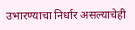उभारण्याचा निर्धार असल्याचेही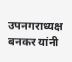उपनगराध्यक्ष बनकर यांनी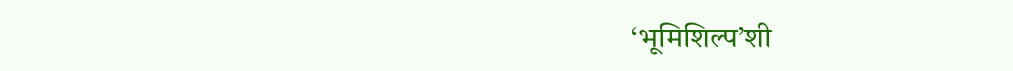‘भूमिशिल्प’शी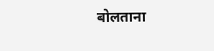बोलताना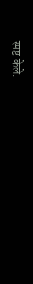स्पष्ट केले.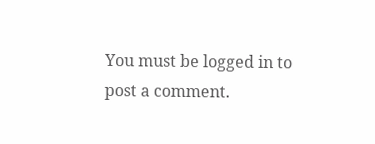You must be logged in to post a comment.